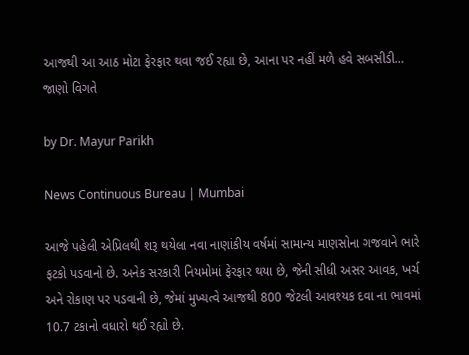આજથી આ આઠ મોટા ફેરફાર થવા જઈ રહ્યા છે, આના પર નહીં મળે હવે સબસીડી… જાણો વિગતે

by Dr. Mayur Parikh

News Continuous Bureau | Mumbai

આજે પહેલી એપ્રિલથી શરૂ થયેલા નવા નાણાંકીય વર્ષમાં સામાન્ય માણસોના ગજવાને ભારે ફટકો પડવાનો છે. અનેક સરકારી નિયમોમાં ફેરફાર થયા છે, જેની સીધી અસર આવક, ખર્ચ અને રોકાણ પર પડવાની છે, જેમાં મુખ્યત્વે આજથી 800 જેટલી આવશ્યક દવા ના ભાવમાં 10.7 ટકાનો વધારો થઈ રહ્યો છે.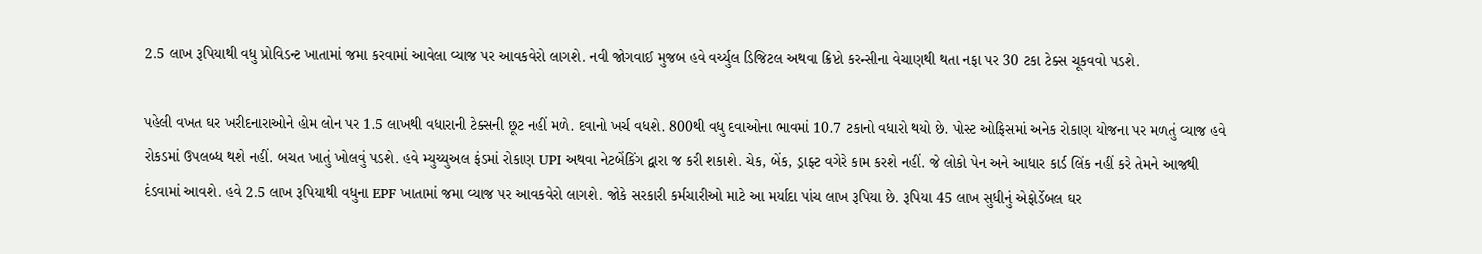2.5 લાખ રૂપિયાથી વધુ પ્રોવિડન્ટ ખાતામાં જમા કરવામાં આવેલા વ્યાજ પર આવકવેરો લાગશે. નવી જોગવાઈ મુજબ હવે વર્ચ્યુલ ડિજિટલ અથવા ક્રિપ્ટો કરન્સીના વેચાણથી થતા નફા પર 30 ટકા ટેક્સ ચૂકવવો પડશે.

પહેલી વખત ઘર ખરીદનારાઓને હોમ લોન પર 1.5 લાખથી વધારાની ટેક્સની છૂટ નહીં મળે. દવાનો ખર્ચ વધશે. 800થી વધુ દવાઓના ભાવમાં 10.7 ટકાનો વધારો થયો છે. પોસ્ટ ઓફિસમાં અનેક રોકાણ યોજના પર મળતું વ્યાજ હવે રોકડમાં ઉપલબ્ધ થશે નહીં. બચત ખાતું ખોલવું પડશે. હવે મ્યુચ્યુઅલ ફંડમાં રોકાણ UPI અથવા નેટબેંકિંગ દ્વારા જ કરી શકાશે. ચેક, બેંક, ડ્રાફ્ટ વગેરે કામ કરશે નહીં. જે લોકો પેન અને આધાર કાર્ડ લિંક નહીં કરે તેમને આજથી દંડવામાં આવશે. હવે 2.5 લાખ રૂપિયાથી વધુના EPF ખાતામાં જમા વ્યાજ પર આવકવેરો લાગશે. જોકે સરકારી કર્મચારીઓ માટે આ મર્યાદા પાંચ લાખ રૂપિયા છે. રૂપિયા 45 લાખ સુધીનું એફોર્ડેબલ ઘર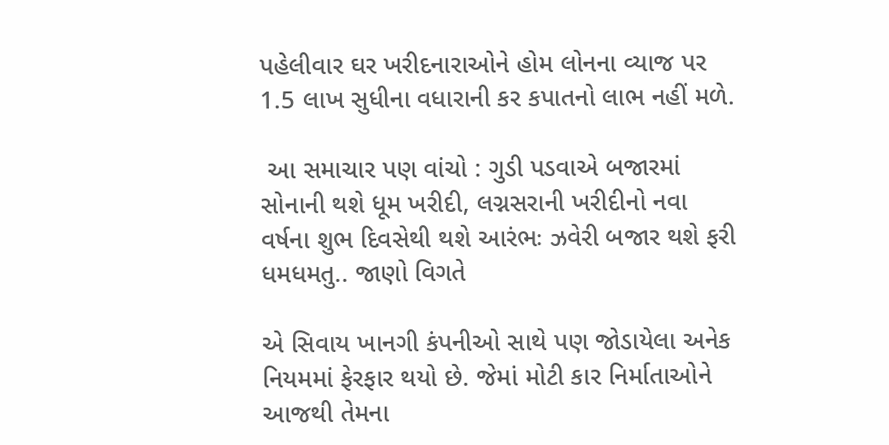પહેલીવાર ઘર ખરીદનારાઓને હોમ લોનના વ્યાજ પર 1.5 લાખ સુધીના વધારાની કર કપાતનો લાભ નહીં મળે.

 આ સમાચાર પણ વાંચો : ગુડી પડવાએ બજારમાં સોનાની થશે ધૂમ ખરીદી, લગ્નસરાની ખરીદીનો નવા વર્ષના શુભ દિવસેથી થશે આરંભઃ ઝવેરી બજાર થશે ફરી ધમધમતુ.. જાણો વિગતે

એ સિવાય ખાનગી કંપનીઓ સાથે પણ જોડાયેલા અનેક નિયમમાં ફેરફાર થયો છે. જેમાં મોટી કાર નિર્માતાઓને આજથી તેમના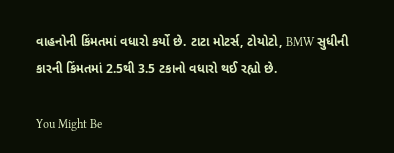વાહનોની કિંમતમાં વધારો કર્યો છે. ટાટા મોટર્સ, ટોયોટો, BMW સુધીની કારની કિંમતમાં 2.5થી 3.5 ટકાનો વધારો થઈ રહ્યો છે.

You Might Be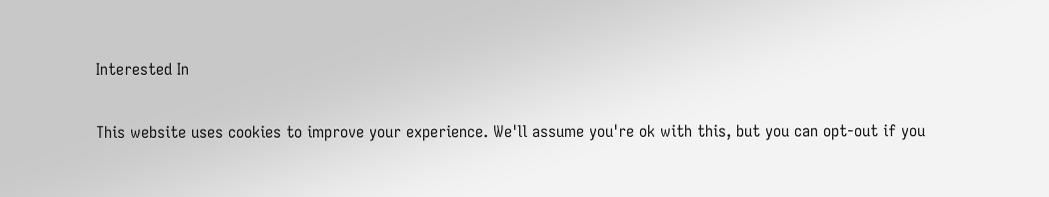Interested In

This website uses cookies to improve your experience. We'll assume you're ok with this, but you can opt-out if you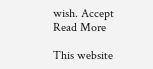wish. Accept Read More

This website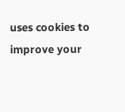uses cookies to improve your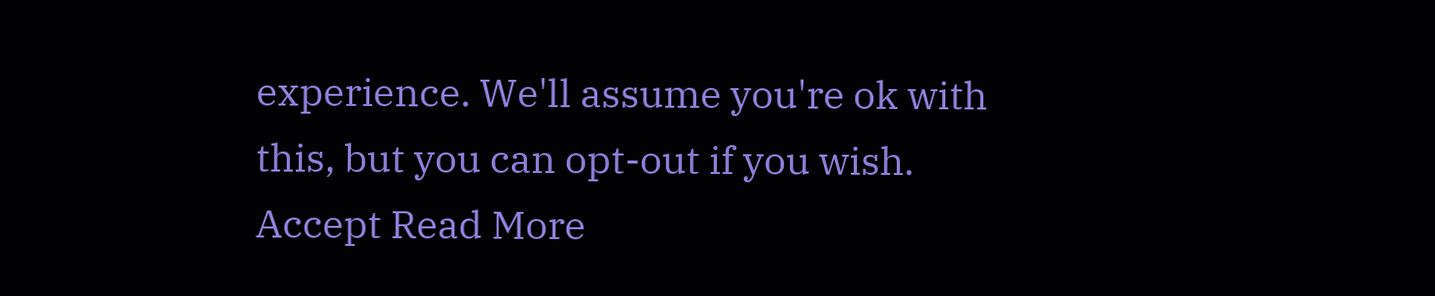experience. We'll assume you're ok with this, but you can opt-out if you wish. Accept Read More